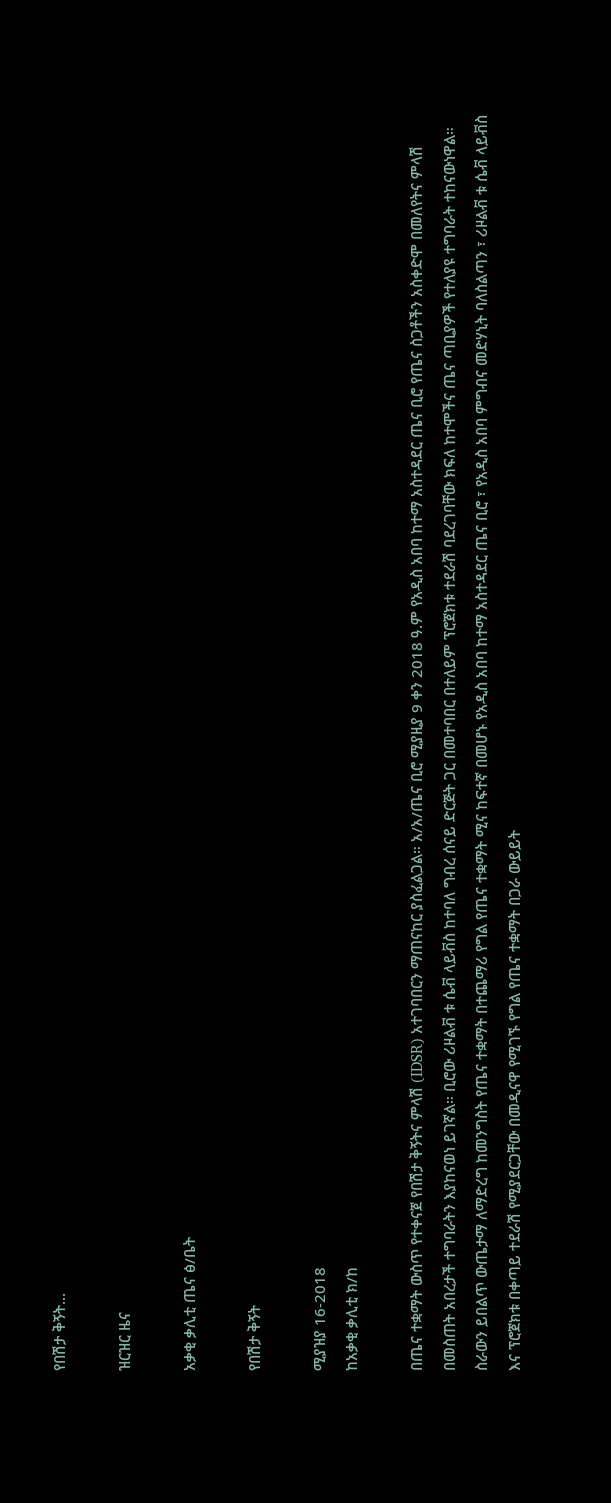የበሽታ ቅኝት...

ዝርዝር ዜና

አቃቂ ቃሊቲ ጤና ፅ/ቤት

የበሽታ ቅኝት

ሚያዝያ 16-2018
ከአቃቂ ቃሊቲ ክ/ከ

በጤና ተቋማት ውስጥ የተቀናጀ የበሽታ ቅኝትና ምላሽ (IDSR) አተገባበርን ማጠናከር ያስፈልጋል። አ/አ/ጤና ቢሮ ሚያዚያ 9 ቀን 2018 ዓ.ም የአዲስ አበባ ከተማ አስተዳደር ጤና ቢሮ የጤና ስጋቶችን አስቀድሞ በመለየትና ምላሽ በመስጠት አበረታች ተግባራትን እያከናወነ ይገኛል። ቢሮው ሪዞልቭ ቱ ሴቭ ላይቭስ ከተባለ ግብረ ሰናይ ድርጅት ጋር በመተባበር በተለይም ፕሮጀክቱ ተደራሽ ባደረገባቸው ክፍለ ከተሞችና ጤና ጣቢያዎች የተለያዩ ተግባራት ተከናውነዋል። ስራውን ይበልጥ ውጤታማ ለማድረግ ከመንግስት የጤና ተቋማት በተጨማሪ የግል የጤና ተቋማት ሚና ከፍተኛ በመሆኑ የአዲስ አበባ ከተማ አስተዳደር ጤና ቢሮ ፣ የአዲስ አበባ ምግብና መድሃኒት ባለስልጣን ፣ ሪዞልቭ ቱ ሴቭ ላይቭስ እና ፕሮጀክቱ በቀጣይ ተደራሽ የሚያደርጋቸው በመዲናዋ የሚገኙ የግል የጤና ተቋማት በጋራ ውይይት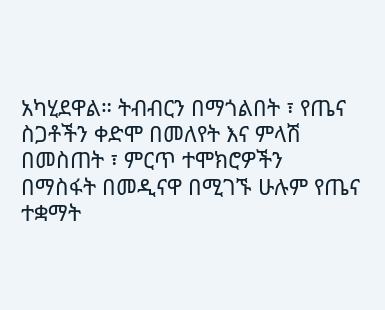አካሂደዋል። ትብብርን በማጎልበት ፣ የጤና ስጋቶችን ቀድሞ በመለየት እና ምላሽ በመስጠት ፣ ምርጥ ተሞክሮዎችን በማስፋት በመዲናዋ በሚገኙ ሁሉም የጤና ተቋማት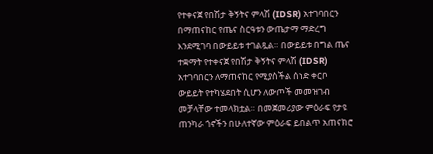የተቀናጀ የበሽታ ቅኝትና ምላሽ (IDSR) አተገባበርን በማጠናከር የጤና ስርዓቱን ውጤታማ ማድረግ እንደሚገባ በውይይቱ ተገልጿል። በውይይቱ በግል ጤና ተቋማት የተቀናጀ የበሽታ ቅኝትና ምላሽ (IDSR) አተገባበርን ለማጠናከር የሚያስችል ሰነድ ቀርቦ ውይይት የተካሄደበት ሲሆን ለውጦች መመዝገብ መቻላቸው ተመላክቷል። በመጀመሪያው ምዕራፍ የታዩ ጠንካራ ጎኖችን በሁለተኛው ምዕራፍ ይበልጥ አጠናክሮ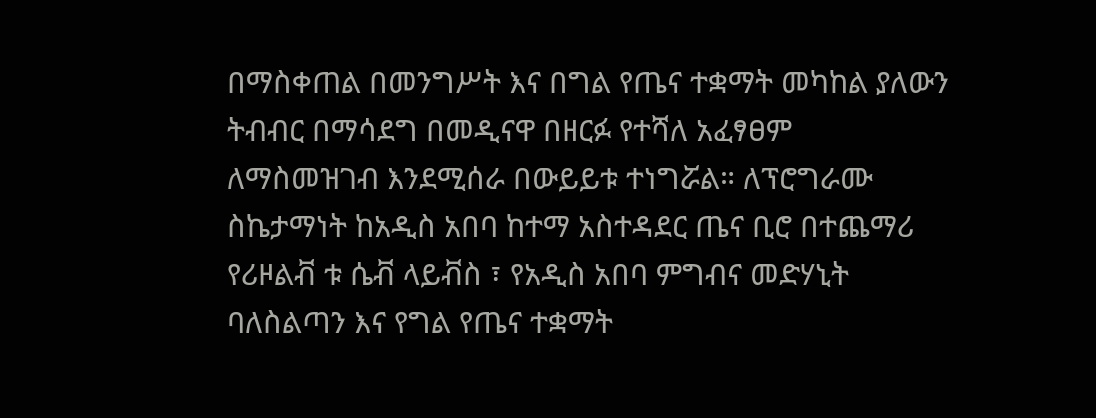በማስቀጠል በመንግሥት እና በግል የጤና ተቋማት መካከል ያለውን ትብብር በማሳደግ በመዲናዋ በዘርፉ የተሻለ አፈፃፀም ለማስመዝገብ እንደሚሰራ በውይይቱ ተነግሯል። ለፕሮግራሙ ስኬታማነት ከአዲስ አበባ ከተማ አስተዳደር ጤና ቢሮ በተጨማሪ የሪዞልቭ ቱ ሴቭ ላይቭስ ፣ የአዲስ አበባ ምግብና መድሃኒት ባለስልጣን እና የግል የጤና ተቋማት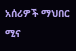አሰሪዎች ማህበር ሚና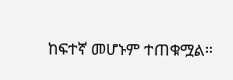ከፍተኛ መሆኑም ተጠቁሟል።